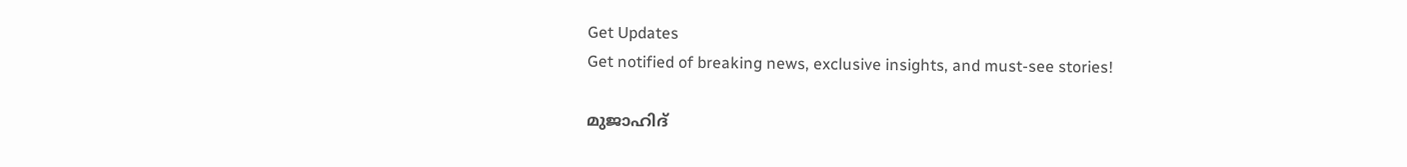Get Updates
Get notified of breaking news, exclusive insights, and must-see stories!

മുജാഹിദ്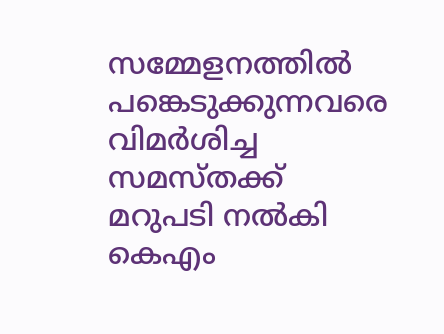സമ്മേളനത്തില്‍ പങ്കെടുക്കുന്നവരെ വിമര്‍ശിച്ച സമസ്തക്ക് മറുപടി നല്‍കി കെഎം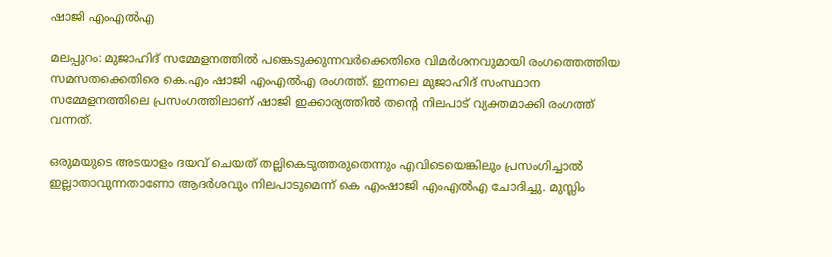ഷാജി എംഎല്‍എ

മലപ്പുറം: മുജാഹിദ് സമ്മേളനത്തില്‍ പങ്കെടുക്കുന്നവര്‍ക്കെതിരെ വിമര്‍ശനവുമായി രംഗത്തെത്തിയ സമസതക്കെതിരെ കെ.എം ഷാജി എംഎല്‍എ രംഗത്ത്. ഇന്നലെ മുജാഹിദ് സംസ്ഥാന സമ്മേളനത്തിലെ പ്രസംഗത്തിലാണ് ഷാജി ഇക്കാര്യത്തില്‍ തന്റെ നിലപാട് വ്യക്തമാക്കി രംഗത്ത് വന്നത്.

ഒരുമയുടെ അടയാളം ദയവ് ചെയത് തല്ലികെടുത്തരുതെന്നും എവിടെയെങ്കിലും പ്രസംഗിച്ചാല്‍ ഇല്ലാതാവുന്നതാണോ ആദര്‍ശവും നിലപാടുമെന്ന് കെ എംഷാജി എംഎല്‍എ ചോദിച്ചു. മുസ്ലിം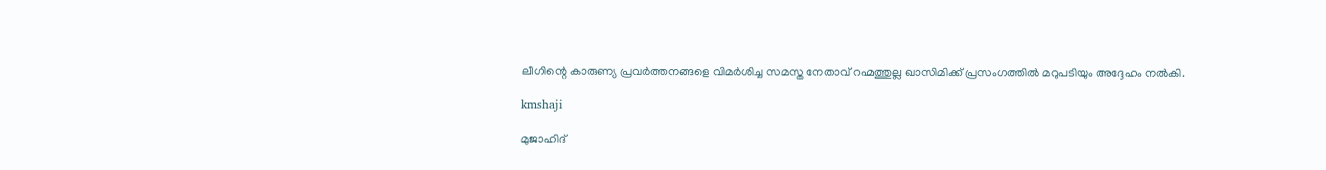ലീഗിന്റെ കാരുണ്യ പ്രവര്‍ത്തനങ്ങളെ വിമര്‍ശിച്ച സമസ്ത നേതാവ് റഹ്മത്തുല്ല ഖാസിമിക്ക് പ്രസംഗത്തില്‍ മറുപടിയും അദ്ദേഹം നല്‍കി.

kmshaji

മുജാഹിദ്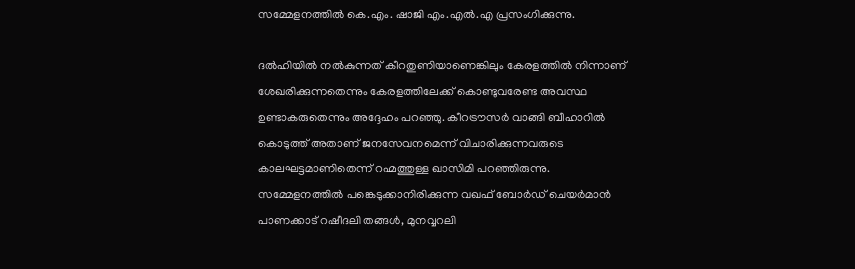സമ്മേളനത്തില്‍ കെ.എം. ഷാജി എം.എല്‍.എ പ്രസംഗിക്കുന്നു.

ദല്‍ഹിയില്‍ നല്‍കുന്നത് കീറതുണിയാണെങ്കിലും കേരളത്തില്‍ നിന്നാണ് ശേഖരിക്കുന്നതെന്നും കേരളത്തിലേക്ക് കൊണ്ടുവരേണ്ട അവസ്ഥ ഉണ്ടാകരുതെന്നും അദ്ദേഹം പറഞ്ഞു. കീറട്രൗസര്‍ വാങ്ങി ബീഹാറില്‍ കൊടുത്ത് അതാണ് ജനസേവനമെന്ന് വിചാരിക്കുന്നവരുടെ കാലഘട്ടമാണിതെന്ന് റഹ്മത്തുള്ള ഖാസിമി പറഞ്ഞിരുന്നു. സമ്മേളനത്തില്‍ പങ്കെടുക്കാനിരിക്കുന്ന വഖഫ് ബോര്‍ഡ് ചെയര്‍മാന്‍ പാണക്കാട് റഷീദലി തങ്ങള്‍, മുനവ്വറലി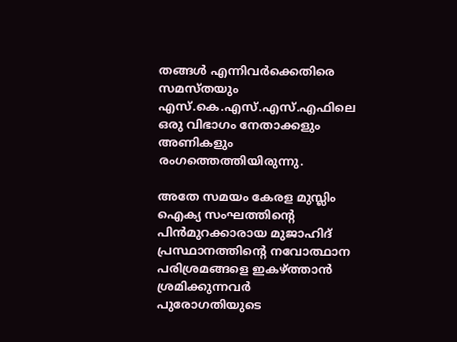തങ്ങള്‍ എന്നിവര്‍ക്കെതിരെ സമസ്തയും എസ്.കെ.എസ്.എസ്.എഫിലെ ഒരു വിഭാഗം നേതാക്കളും അണികളും രംഗത്തെത്തിയിരുന്നു.

അതേ സമയം കേരള മുസ്ലിം ഐക്യ സംഘത്തിന്റെ പിന്‍മുറക്കാരായ മുജാഹിദ് പ്രസ്ഥാനത്തിന്റെ നവോത്ഥാന പരിശ്രമങ്ങളെ ഇകഴ്ത്താന്‍ ശ്രമിക്കുന്നവര്‍ പുരോഗതിയുടെ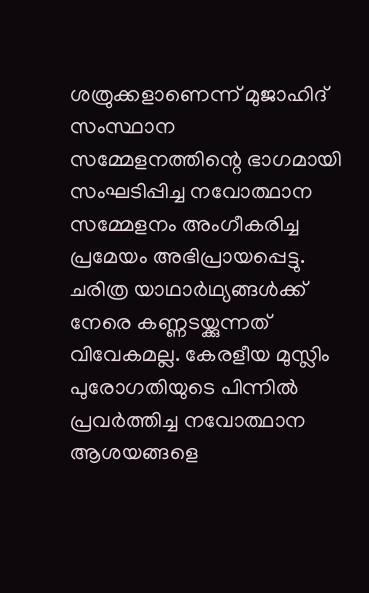ശത്രുക്കളാണെന്ന് മുജാഹിദ് സംസ്ഥാന സമ്മേളനത്തിന്റെ ഭാഗമായി സംഘടിപ്പിച്ച നവോത്ഥാന സമ്മേളനം അംഗീകരിച്ച പ്രമേയം അഭിപ്രായപ്പെട്ടു. ചരിത്ര യാഥാര്‍ഥ്യങ്ങള്‍ക്ക് നേരെ കണ്ണടയ്ക്കുന്നത് വിവേകമല്ല. കേരളീയ മുസ്ലിം പുരോഗതിയുടെ പിന്നില്‍ പ്രവര്‍ത്തിച്ച നവോത്ഥാന ആശയങ്ങളെ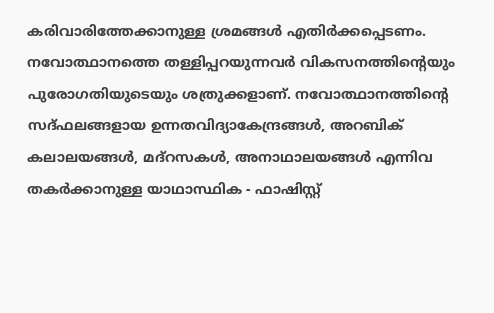കരിവാരിത്തേക്കാനുള്ള ശ്രമങ്ങള്‍ എതിര്‍ക്കപ്പെടണം. നവോത്ഥാനത്തെ തള്ളിപ്പറയുന്നവര്‍ വികസനത്തിന്റെയും പുരോഗതിയുടെയും ശത്രുക്കളാണ്. നവോത്ഥാനത്തിന്റെ സദ്ഫലങ്ങളായ ഉന്നതവിദ്യാകേന്ദ്രങ്ങള്‍, അറബിക് കലാലയങ്ങള്‍, മദ്റസകള്‍, അനാഥാലയങ്ങള്‍ എന്നിവ തകര്‍ക്കാനുള്ള യാഥാസ്ഥിക - ഫാഷിസ്റ്റ്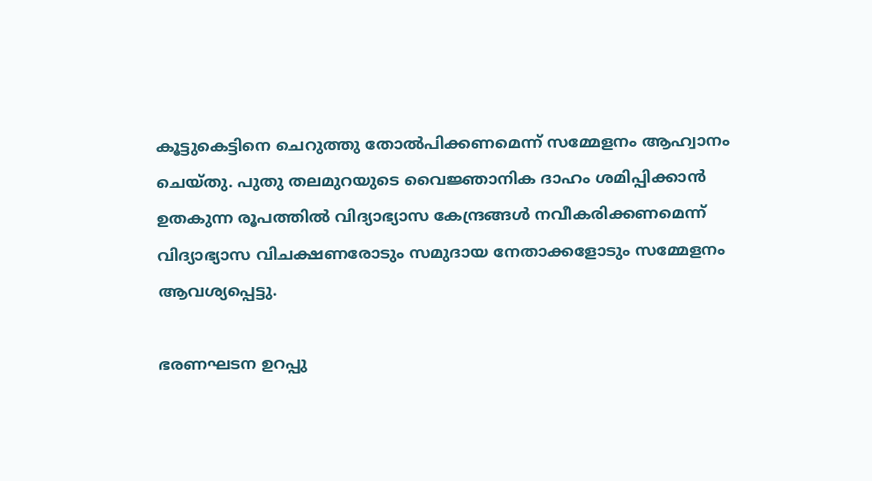കൂട്ടുകെട്ടിനെ ചെറുത്തു തോല്‍പിക്കണമെന്ന് സമ്മേളനം ആഹ്വാനം ചെയ്തു. പുതു തലമുറയുടെ വൈജ്ഞാനിക ദാഹം ശമിപ്പിക്കാന്‍ ഉതകുന്ന രൂപത്തില്‍ വിദ്യാഭ്യാസ കേന്ദ്രങ്ങള്‍ നവീകരിക്കണമെന്ന് വിദ്യാഭ്യാസ വിചക്ഷണരോടും സമുദായ നേതാക്കളോടും സമ്മേളനം ആവശ്യപ്പെട്ടു.

ഭരണഘടന ഉറപ്പു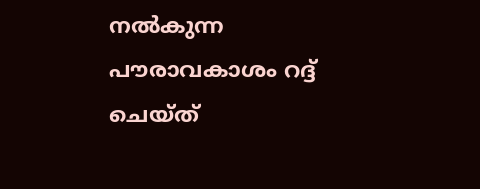നല്‍കുന്ന പൗരാവകാശം റദ്ദ് ചെയ്ത്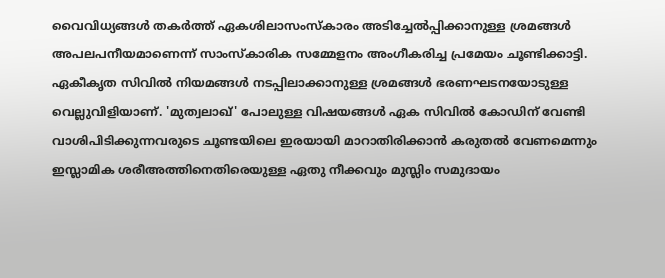വൈവിധ്യങ്ങള്‍ തകര്‍ത്ത് ഏകശിലാസംസ്‌കാരം അടിച്ചേല്‍പ്പിക്കാനുള്ള ശ്രമങ്ങള്‍ അപലപനീയമാണെന്ന് സാംസ്‌കാരിക സമ്മേളനം അംഗീകരിച്ച പ്രമേയം ചൂണ്ടിക്കാട്ടി. ഏകീകൃത സിവില്‍ നിയമങ്ങള്‍ നടപ്പിലാക്കാനുള്ള ശ്രമങ്ങള്‍ ഭരണഘടനയോടുള്ള വെല്ലുവിളിയാണ്. 'മുത്വലാഖ്' പോലുള്ള വിഷയങ്ങള്‍ ഏക സിവില്‍ കോഡിന് വേണ്ടി വാശിപിടിക്കുന്നവരുടെ ചൂണ്ടയിലെ ഇരയായി മാറാതിരിക്കാന്‍ കരുതല്‍ വേണമെന്നും ഇസ്ലാമിക ശരീഅത്തിനെതിരെയുള്ള ഏതു നീക്കവും മുസ്ലിം സമുദായം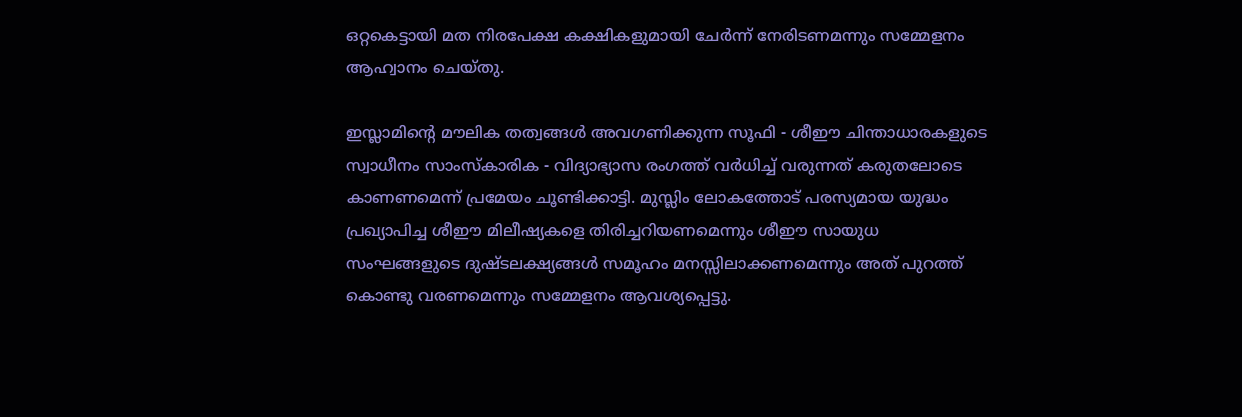ഒറ്റകെട്ടായി മത നിരപേക്ഷ കക്ഷികളുമായി ചേര്‍ന്ന് നേരിടണമന്നും സമ്മേളനം ആഹ്വാനം ചെയ്തു.

ഇസ്ലാമിന്റെ മൗലിക തത്വങ്ങള്‍ അവഗണിക്കുന്ന സൂഫി - ശീഈ ചിന്താധാരകളുടെ സ്വാധീനം സാംസ്‌കാരിക - വിദ്യാഭ്യാസ രംഗത്ത് വര്‍ധിച്ച് വരുന്നത് കരുതലോടെ കാണണമെന്ന് പ്രമേയം ചൂണ്ടിക്കാട്ടി. മുസ്ലിം ലോകത്തോട് പരസ്യമായ യുദ്ധം പ്രഖ്യാപിച്ച ശീഈ മിലീഷ്യകളെ തിരിച്ചറിയണമെന്നും ശീഈ സായുധ സംഘങ്ങളുടെ ദുഷ്ടലക്ഷ്യങ്ങള്‍ സമൂഹം മനസ്സിലാക്കണമെന്നും അത് പുറത്ത് കൊണ്ടു വരണമെന്നും സമ്മേളനം ആവശ്യപ്പെട്ടു.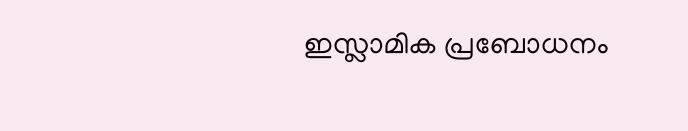ഇസ്ലാമിക പ്രബോധനം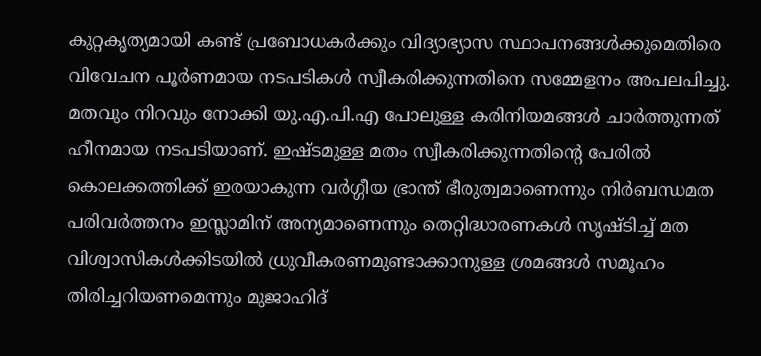കുറ്റകൃത്യമായി കണ്ട് പ്രബോധകര്‍ക്കും വിദ്യാഭ്യാസ സ്ഥാപനങ്ങള്‍ക്കുമെതിരെ വിവേചന പൂര്‍ണമായ നടപടികള്‍ സ്വീകരിക്കുന്നതിനെ സമ്മേളനം അപലപിച്ചു. മതവും നിറവും നോക്കി യു.എ.പി.എ പോലുള്ള കരിനിയമങ്ങള്‍ ചാര്‍ത്തുന്നത് ഹീനമായ നടപടിയാണ്. ഇഷ്ടമുള്ള മതം സ്വീകരിക്കുന്നതിന്റെ പേരില്‍ കൊലക്കത്തിക്ക് ഇരയാകുന്ന വര്‍ഗ്ഗീയ ഭ്രാന്ത് ഭീരുത്വമാണെന്നും നിര്‍ബന്ധമത പരിവര്‍ത്തനം ഇസ്ലാമിന് അന്യമാണെന്നും തെറ്റിദ്ധാരണകള്‍ സൃഷ്ടിച്ച് മത വിശ്വാസികള്‍ക്കിടയില്‍ ധ്രുവീകരണമുണ്ടാക്കാനുള്ള ശ്രമങ്ങള്‍ സമൂഹം തിരിച്ചറിയണമെന്നും മുജാഹിദ്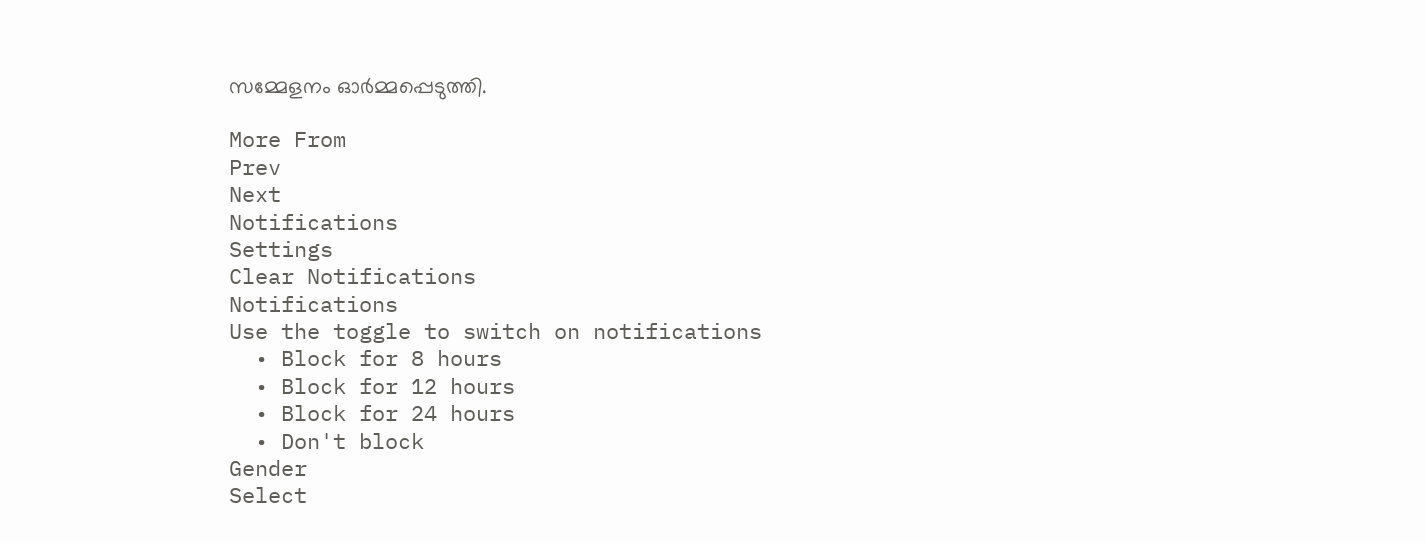സമ്മേളനം ഓര്‍മ്മപ്പെടുത്തി.

More From
Prev
Next
Notifications
Settings
Clear Notifications
Notifications
Use the toggle to switch on notifications
  • Block for 8 hours
  • Block for 12 hours
  • Block for 24 hours
  • Don't block
Gender
Select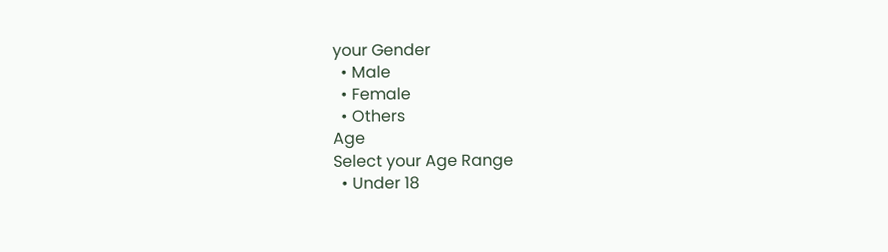your Gender
  • Male
  • Female
  • Others
Age
Select your Age Range
  • Under 18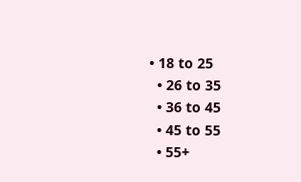• 18 to 25
  • 26 to 35
  • 36 to 45
  • 45 to 55
  • 55+